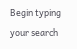Begin typing your search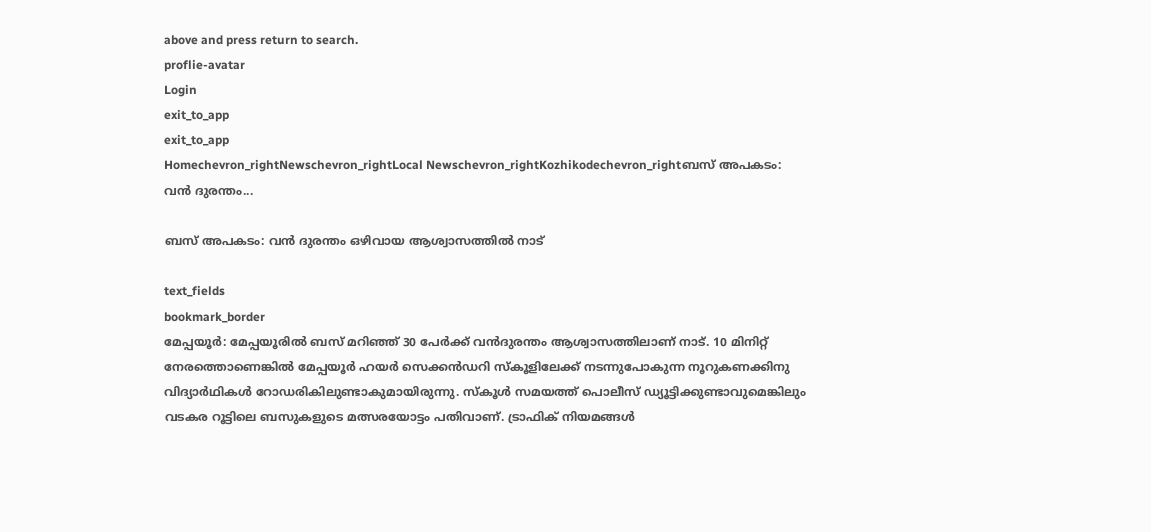above and press return to search.
proflie-avatar
Login
exit_to_app
exit_to_app
Homechevron_rightNewschevron_rightLocal Newschevron_rightKozhikodechevron_rightബസ് അപകടം: വൻ ദുരന്തം...

ബസ് അപകടം: വൻ ദുരന്തം ഒഴിവായ ആശ്വാസത്തിൽ നാട്

text_fields
bookmark_border
മേപ്പയൂർ: മേപ്പയൂരിൽ ബസ് മറിഞ്ഞ് 30 പേർക്ക് വൻദുരന്തം ആശ്വാസത്തിലാണ് നാട്. 10 മിനിറ്റ് നേരത്തൊണെങ്കിൽ മേപ്പയൂർ ഹയർ സെക്കൻഡറി സ്കൂളിലേക്ക് നടന്നുപോകുന്ന നൂറുകണക്കിനു വിദ്യാർഥികൾ റോഡരികിലുണ്ടാകുമായിരുന്നു. സ്കൂൾ സമയത്ത് പൊലീസ് ഡ്യൂട്ടിക്കുണ്ടാവുമെങ്കിലും വടകര റൂട്ടിലെ ബസുകളുടെ മത്സരയോട്ടം പതിവാണ്. ട്രാഫിക് നിയമങ്ങൾ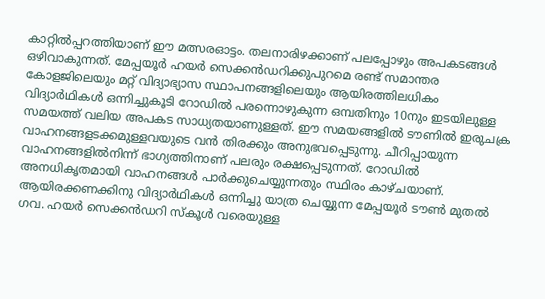കാറ്റിൽപ്പറത്തിയാണ് ഈ മത്സരഓട്ടം. തലനാരിഴക്കാണ് പലപ്പോഴും അപകടങ്ങൾ ഒഴിവാകുന്നത്. മേപ്പയൂർ ഹയർ സെക്കൻഡറിക്കുപുറമെ രണ്ട് സമാന്തര കോളജിലെയും മറ്റ് വിദ്യാഭ്യാസ സ്ഥാപനങ്ങളിലെയും ആയിരത്തിലധികം വിദ്യാർഥികൾ ഒന്നിച്ചുകൂടി റോഡിൽ പരന്നൊഴുകുന്ന ഒമ്പതിനും 10നും ഇടയിലുള്ള സമയത്ത് വലിയ അപകട സാധ്യതയാണുള്ളത്. ഈ സമയങ്ങളിൽ ടൗണിൽ ഇരുചക്ര വാഹനങ്ങളടക്കമുള്ളവയുടെ വൻ തിരക്കും അനുഭവപ്പെടുന്നു. ചീറിപ്പായുന്ന വാഹനങ്ങളിൽനിന്ന് ഭാഗ്യത്തിനാണ് പലരും രക്ഷപ്പെടുന്നത്. റോഡിൽ അനധികൃതമായി വാഹനങ്ങൾ പാർക്കുചെയ്യുന്നതും സ്ഥിരം കാഴ്ചയാണ്. ആയിരക്കണക്കിനു വിദ്യാർഥികൾ ഒന്നിച്ചു യാത്ര ചെയ്യുന്ന മേപ്പയൂർ ടൗൺ മുതൽ ഗവ. ഹയർ സെക്കൻഡറി സ്കൂൾ വരെയുള്ള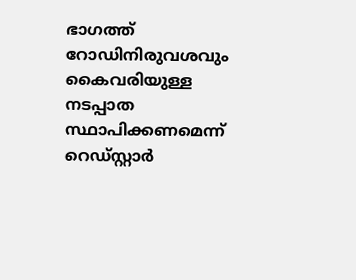ഭാഗത്ത് റോഡിനിരുവശവും കൈവരിയുള്ള നടപ്പാത സ്ഥാപിക്കണമെന്ന് റെഡ്സ്റ്റാർ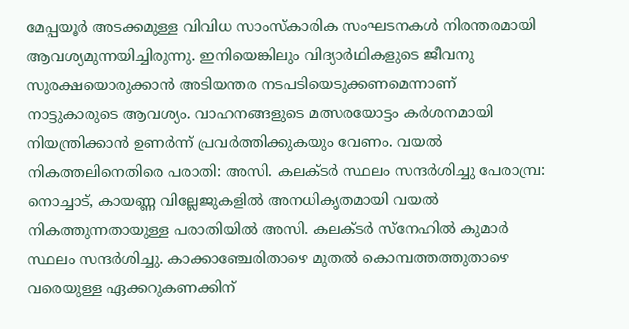മേപ്പയൂർ അടക്കമുള്ള വിവിധ സാംസ്കാരിക സംഘടനകൾ നിരന്തരമായി ആവശ്യമുന്നയിച്ചിരുന്നു. ഇനിയെങ്കിലും വിദ്യാർഥികളുടെ ജീവനു സുരക്ഷയൊരുക്കാൻ അടിയന്തര നടപടിയെടുക്കണമെന്നാണ് നാട്ടുകാരുടെ ആവശ്യം. വാഹനങ്ങളുടെ മത്സരയോട്ടം കർശനമായി നിയന്ത്രിക്കാൻ ഉണർന്ന് പ്രവർത്തിക്കുകയും വേണം. വയൽ നികത്തലിനെതിരെ പരാതി: അസി. കലക്ടർ സ്ഥലം സന്ദർശിച്ചു പേരാമ്പ്ര: നൊച്ചാട്, കായണ്ണ വില്ലേജുകളിൽ അനധികൃതമായി വയൽ നികത്തുന്നതായുള്ള പരാതിയിൽ അസി. കലക്ടർ സ്നേഹിൽ കുമാർ സ്ഥലം സന്ദർശിച്ചു. കാക്കാഞ്ചേരിതാഴെ മുതൽ കൊമ്പത്തത്തുതാഴെ വരെയുള്ള ഏക്കറുകണക്കിന്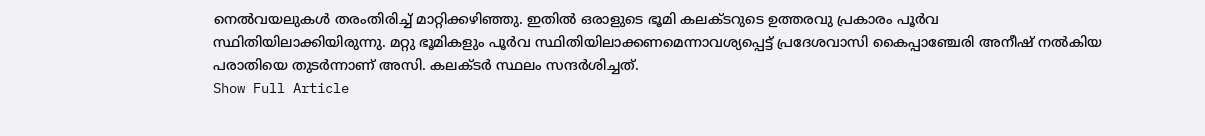നെൽവയലുകൾ തരംതിരിച്ച് മാറ്റിക്കഴിഞ്ഞു. ഇതിൽ ഒരാളുടെ ഭൂമി കലക്ടറുടെ ഉത്തരവു പ്രകാരം പൂർവ സ്ഥിതിയിലാക്കിയിരുന്നു. മറ്റു ഭൂമികളും പൂർവ സ്ഥിതിയിലാക്കണമെന്നാവശ്യപ്പെട്ട് പ്രദേശവാസി കൈപ്പാഞ്ചേരി അനീഷ് നൽകിയ പരാതിയെ തുടർന്നാണ് അസി. കലക്ടർ സ്ഥലം സന്ദർശിച്ചത്.
Show Full Article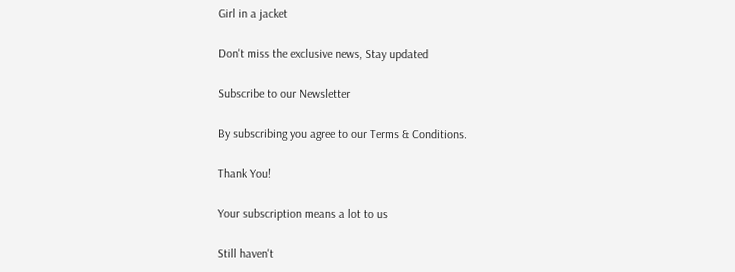Girl in a jacket

Don't miss the exclusive news, Stay updated

Subscribe to our Newsletter

By subscribing you agree to our Terms & Conditions.

Thank You!

Your subscription means a lot to us

Still haven't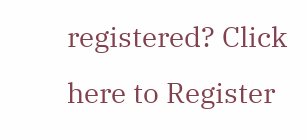registered? Click here to Register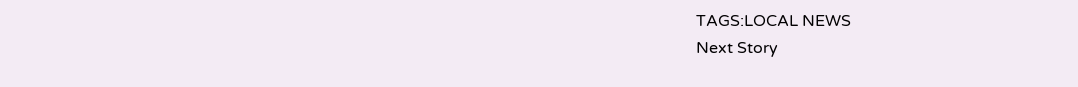TAGS:LOCAL NEWS
Next Story